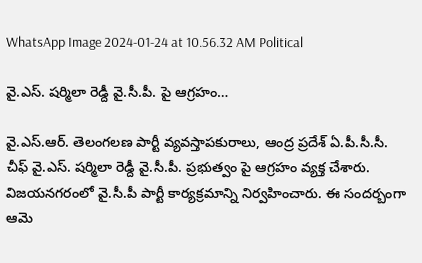WhatsApp Image 2024-01-24 at 10.56.32 AM Political

వై.ఎస్. షర్మిలా రెడ్దీ వై.సీ.పీ. పై ఆగ్రహం…

వై.ఎస్.ఆర్. తెలంగలణ పార్టీ వ్యవస్తాపకురాలు, ఆంద్ర ప్రదేశ్ ఏ.పీ.సీ.సీ. చీఫ్ వై.ఎస్. షర్మిలా రెడ్దీ వై.సీ.పీ. ప్రభుత్వం పై ఆగ్రహం వ్యక్త చేశారు. విజయనగరంలో వై.సీ.పీ పార్టీ కార్యక్రమాన్ని నిర్వహించారు. ఈ సందర్బంగా ఆమె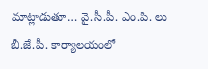మాట్లాడుతూ… వై.సీ.పీ. ఎం.పి. లు బీ.జే.పీ. కార్యాలయంలో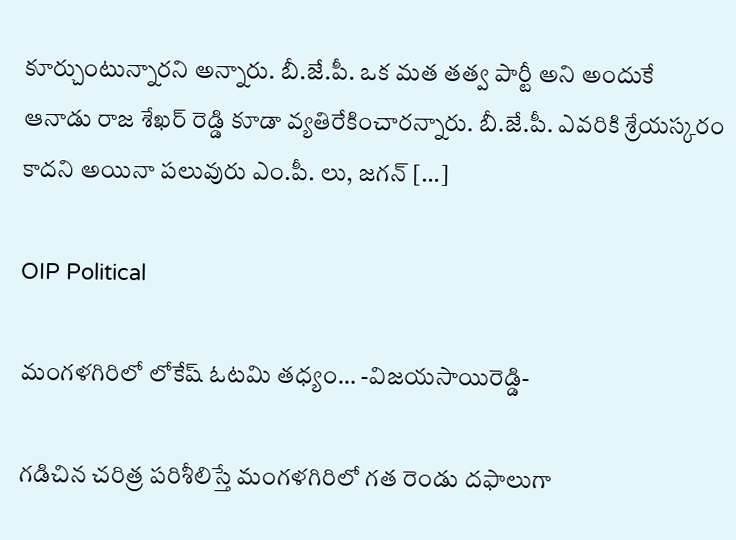కూర్చుంటున్నారని అన్నారు. బీ.జే.పీ. ఒక మత తత్వ పార్టీ అని అందుకే ఆనాడు రాజ శేఖర్ రెడ్డి కూడా వ్యతిరేకించారన్నారు. బీ.జే.పీ. ఎవరికి శ్రేయస్కరం కాదని అయినా పలువురు ఎం.పీ. లు, జగన్ […]

OIP Political

మంగళగిరిలో లోకేష్ ఓటమి తధ్యం… -విజయసాయిరెడ్డి-

గడిచిన చరిత్ర పరిశీలిస్తే మంగళగిరిలో గత రెండు దఫాలుగా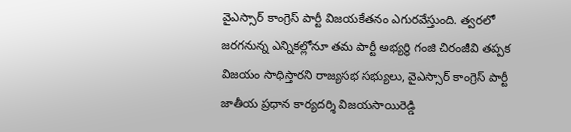వైఎస్సార్ కాంగ్రెస్ పార్టీ విజయకేతనం ఎగురవేస్తుంది. త్వరలో జరగనున్న ఎన్నికల్లోనూ తమ పార్టీ అభ్యర్థి గంజి చిరంజీవి తప్పక విజయం సాధిస్తారని రాజ్యసభ సభ్యులు, వైఎస్సార్ కాంగ్రెస్ పార్టీ జాతీయ ప్రధాన కార్యదర్శి విజయసాయిరెడ్డి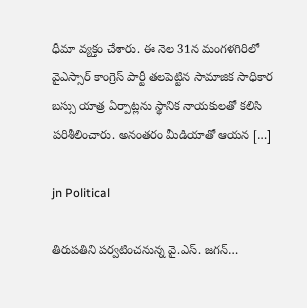ధీమా వ్యక్తం చేశారు. ఈ నెల 31న మంగళగిరిలో వైఎస్సార్ కాంగ్రెస్ పార్టీ తలపెట్టిన సామాజిక సాధికార బస్సు యాత్ర ఏర్పాట్లను స్థానిక నాయకులతో కలిసి పరిశీలించారు. అనంతరం మీడియాతో ఆయన […]

jn Political

తిరుపతిని పర్వటించనున్న వై.ఎస్. జగన్…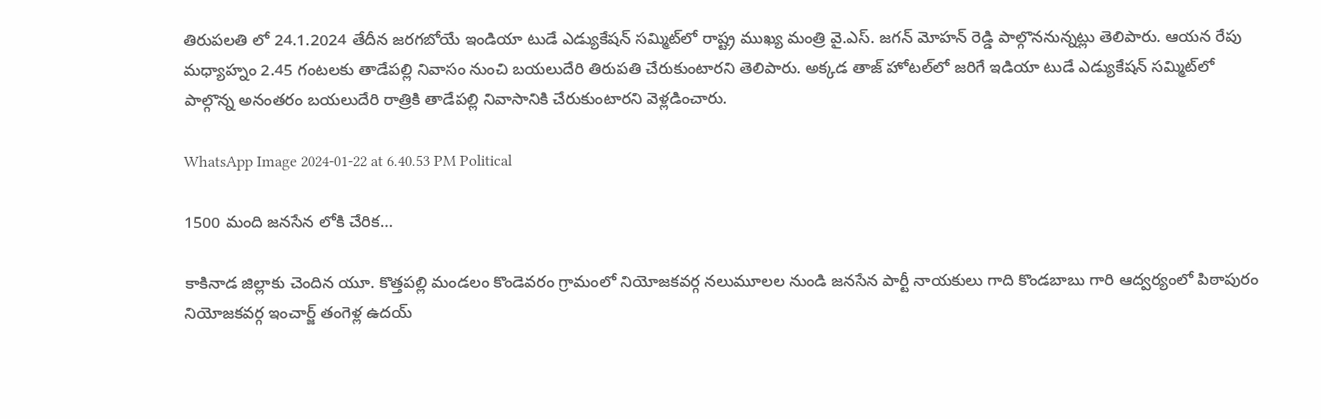తిరుపలతి లో 24.1.2024 తేదీన జరగబోయే ఇండియా టుడే ఎడ్యుకేషన్‌ సమ్మిట్‌లో రాష్ట్ర ముఖ్య మంత్రి వై.ఎస్. జగన్ మోహన్ రెడ్డి పాల్గొననున్నట్లు తెలిపారు. ఆయన రేపు మధ్యాహ్నం 2.45 గంటలకు తాడేపల్లి నివాసం నుంచి బయలుదేరి తిరుపతి చేరుకుంటారని తెలిపారు. అక్కడ తాజ్‌ హోటల్‌లో జరిగే ఇడియా టుడే ఎడ్యుకేషన్‌ సమ్మిట్‌లో పాల్గొన్న అనంతరం బయలుదేరి రాత్రికి తాడేపల్లి నివాసానికి చేరుకుంటారని వెళ్లడించారు.

WhatsApp Image 2024-01-22 at 6.40.53 PM Political

1500 మంది జనసేన లోకి చేరిక…

కాకినాడ జిల్లాకు చెందిన యూ. కొత్తపల్లి మండలం కొండెవరం గ్రామంలో నియోజకవర్గ నలుమూలల నుండి జనసేన పార్టీ నాయకులు గాది కొండబాబు గారి ఆద్వర్యంలో పిఠాపురం నియోజకవర్గ ఇంచార్జ్ తంగెళ్ల ఉదయ్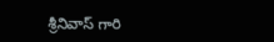శ్రీనివాస్ గారి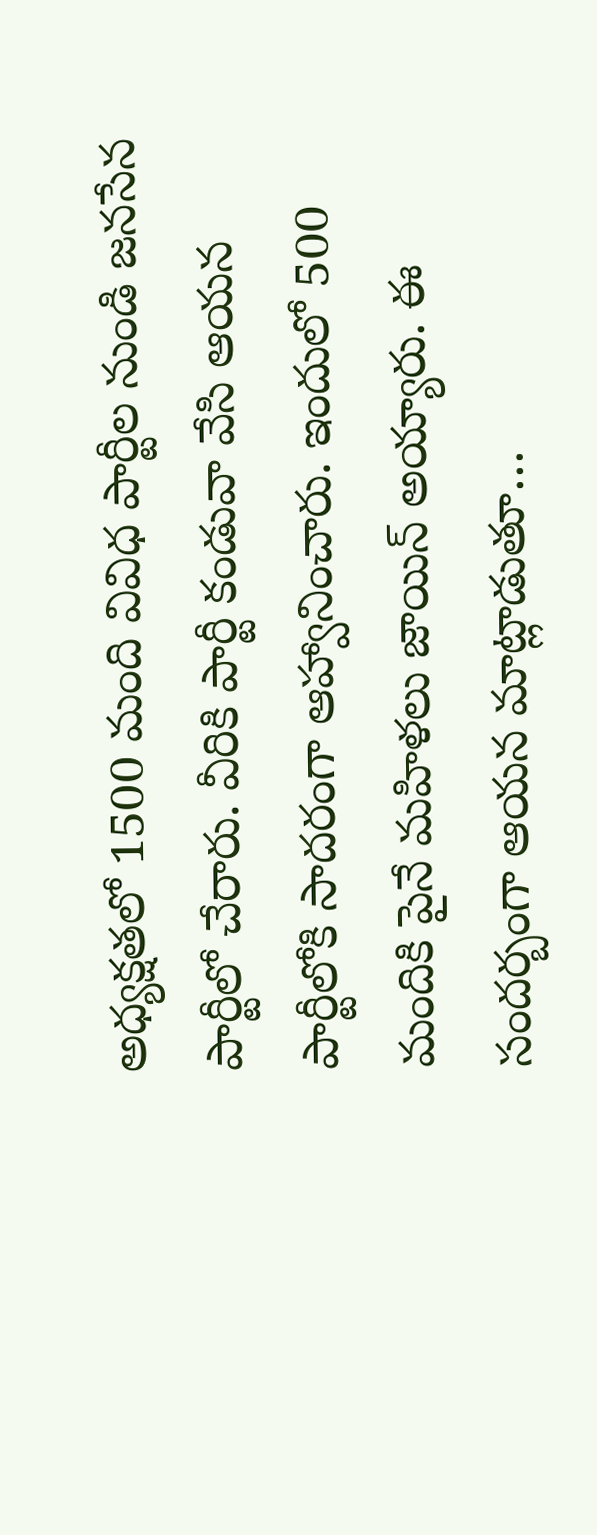అధ్యక్షతలో 1500 మంది వివిధ పార్టీల నుండి జనసేన పార్టీలో చేరారు. వీరికి పార్టీ కండువా వేసి ఆయన పార్టీలోకి సాదరంగా ఆహ్వానించారు. ఇందులో 500 మందికి పైనే మహిళలు జాయిన్ అయ్యారు. ఈ సందర్బంగా ఆయన మాట్లాడుతూ…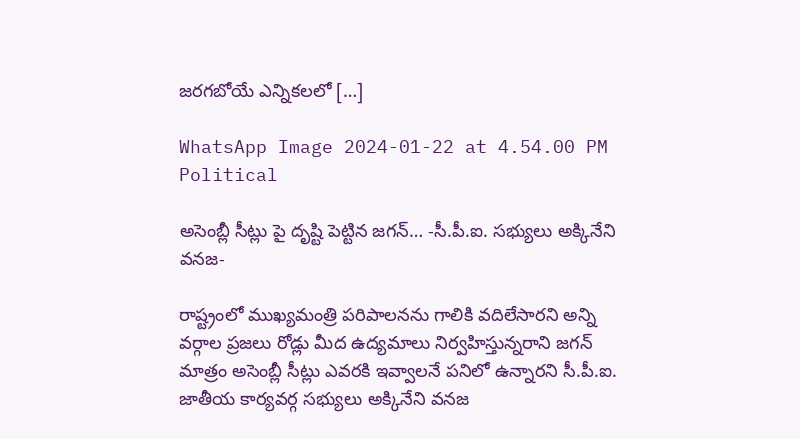జరగబోయే ఎన్నికలలో […]

WhatsApp Image 2024-01-22 at 4.54.00 PM Political

అసెంబ్లీ సీట్లు పై దృష్టి పెట్టిన జగన్… -సీ.పీ.ఐ. సభ్యులు అక్కినేని వనజ-

రాష్ట్రంలో ముఖ్యమంత్రి పరిపాలనను గాలికి వదిలేసారని అన్ని వర్గాల ప్రజలు రోడ్లు మీద ఉద్యమాలు నిర్వహిస్తున్నరాని జగన్ మాత్రం అసెంబ్లీ సీట్లు ఎవరకి ఇవ్వాలనే పనిలో ఉన్నారని సీ.పీ.ఐ. జాతీయ కార్యవర్గ సభ్యులు అక్కినేని వనజ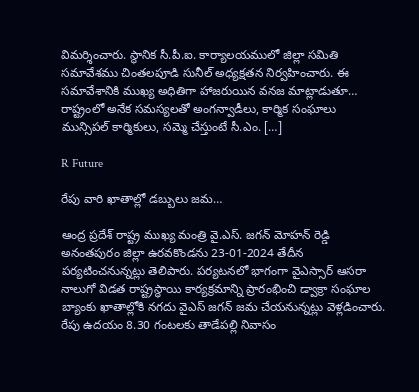విమర్శించారు. స్థానిక సీ.పీ.ఐ. కార్యాలయములో జిల్లా సమితి సమావేశము చింతలపూడి సునీల్ అధ్యక్షతన నిర్వహించారు. ఈ సమావేశానికి ముఖ్య అధితిగా హాజరుయిన వనజ మాట్లాడుతూ… రాష్ట్రంలో అనేక సమస్యలతో అంగన్వాడీలు, కార్మిక సంఘాలు మున్సిపల్ కార్మికులు, సమ్మె చేస్తుంటే సీ.ఎం. […]

R Future

రేపు వారి ఖాతాల్లో డబ్బులు జమ…

ఆంద్ర ప్రదేశ్ రాష్ట్ర ముఖ్య మంత్రి వై.ఎస్‌. జగన్‌ మోహన్ రెడ్డి అనంతపురం జిల్లా ఉరవకొండను 23-01-2024 తేదీన పర్యటించనున్నట్లు తెలిపారు. పర్యటనలో భాగంగా వైఎస్సార్‌ ఆసరా నాలుగో విడత రాష్ట్రస్ధాయి కార్యక్రమాన్ని ప్రారంభించి డ్వాక్రా సంఘాల బ్యాంకు ఖాతాల్లోకి నగదు వైఎస్‌ జగన్‌ జమ చేయనున్నట్లు వెళ్లడించారు. రేపు ఉదయం 8.30 గంటలకు తాడేపల్లి నివాసం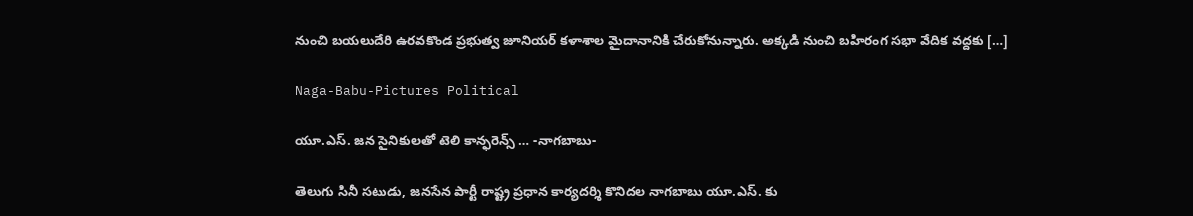నుంచి బయలుదేరి ఉరవకొండ ప్రభుత్వ జూనియర్‌ కళాశాల మైదానానికి చేరుకోనున్నారు. అక్కడి నుంచి బహిరంగ సభా వేదిక వద్దకు […]

Naga-Babu-Pictures Political

యూ.ఎస్. జన సైనికులతో టెలి కాన్ఫరెన్స్ … -నాగబాబు-

తెలుగు సినీ సటుడు, జనసేన పార్టీ రాష్ట్ర ప్రధాన కార్యదర్శి కొనిదల నాగబాబు యూ.ఎస్. కు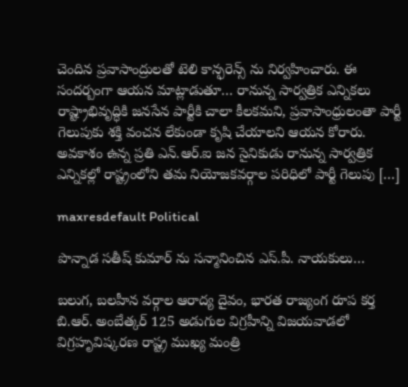చెందిన ప్రవాసాంద్రులతో టెలి కాన్ఫరెన్స్ ను నిర్వహించారు. ఈ సందర్బంగా ఆయన మాట్లాడుతూ… రానున్న సార్వత్రిక ఎన్నికలు రాష్ట్రాభివృద్ధికి జనసేన పార్టీకి చాలా కీలకమని, ప్రవాసాంధ్రులంతా పార్టీ గెలుపుకు శక్తి వంచన లేకుండా కృషి చేయాలని ఆయన కోరారు. అవకాశం ఉన్న ప్రతి ఎన్.ఆర్.ఐ జన సైనికుడు రానున్న సార్వత్రిక ఎన్నికల్లో రాష్ట్రంలోని తమ నియోజకవర్గాల పరిధిలో పార్టీ గెలుపు […]

maxresdefault Political

పొన్నాడ సతీష్ కుమార్ ను సన్మానించిన ఎస్.పీ. నాయకులు…

బలుగ, బలహీన వర్గాల ఆరాద్య దైవం, భారత రాజ్యంగ రూప కర్త బి.ఆర్. అంబేత్కర్ 125 అడుగుల విగ్రహీన్ని విజయవాడలో విగ్రహృవిష్కరణ రాష్ట్ర ముఖ్య మంత్రి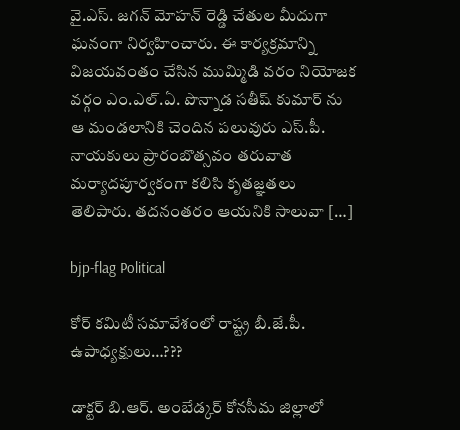వై.ఎస్. జగన్ మోహన్ రెడ్డి చేతుల మీదుగా ఘనంగా నిర్వహించారు. ఈ కార్యక్రమాన్ని విజయవంతం చేసిన ముమ్మిడి వరం నియోజక వర్గం ఎం.ఎల్.ఏ. పొన్నాడ సతీష్ కుమార్ ను ఆ మండలానికి చెందిన పలువురు ఎస్.పీ. నాయకులు ప్రారంబొత్సవం తరువాత మర్యాదపూర్వకంగా కలిసి కృతజ్ఞతలు తెలిపారు. తదనంతరం ఆయనికి సాలువా […]

bjp-flag Political

కోర్ కమిటీ సమావేశంలో రాష్ట్ర బీ.జే.పీ. ఉపాధ్యక్షులు…???

డాక్టర్ బి.ఆర్. అంబేడ్కర్ కోనసీమ జిల్లాలో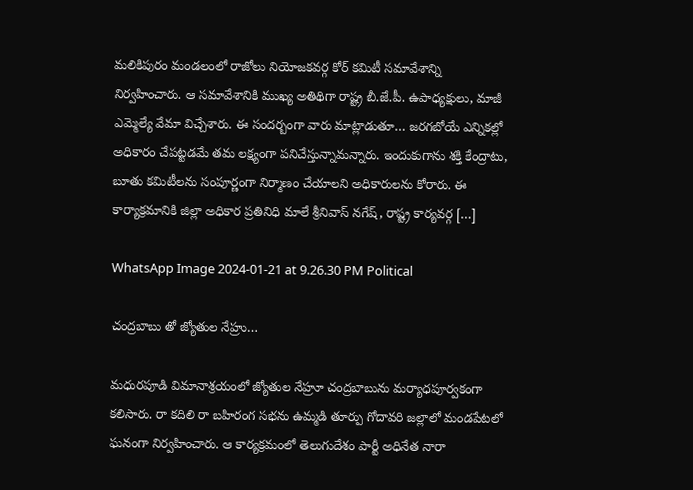మలికిపురం మండలంలో రాజోలు నియోజకవర్గ కోర్ కమిటీ సమావేశాన్ని నిర్వహించారు. ఆ సమావేశానికి ముఖ్య అతిథిగా రాష్ట్ర బీ.జే.పీ. ఉపాధ్యక్షులు, మాజీ ఎమ్మెల్యే వేమా విచ్చేశారు. ఈ సందర్బంగా వారు మాట్లాడుతూ… జరగబోయే ఎన్నికల్లో అధికారం చేపట్టడమే తమ లక్ష్యంగా పనిచేస్తున్నామన్నారు. ఇందుకుగాను శక్తి కేంద్రాటు, బూతు కమిటీలను సంపూర్ణంగా నిర్మాణం చేయాలని అధికారులను కోరారు. ఈ కార్యాక్రమానికి జిల్లా అధికార ప్రతినిధి మాలే శ్రీనివాస్ నగేష్, రాష్ట్ర కార్యవర్గ […]

WhatsApp Image 2024-01-21 at 9.26.30 PM Political

చంద్రబాబు తో జ్యోతుల నేహ్రు…

మధురపూడి విమానాశ్రయంలో జ్యోతుల నేహ్రూ చంద్రబాబును మర్యాధపూర్వకంగా కలిసారు. రా కదిలి రా బహిరంగ సభను ఉమ్మడి తూర్పు గోదావరి జల్లాలో మండపేటలో ఘనంగా నిర్వహించారు. ఆ కార్యక్రమంలో తెలుగుదేశం పార్టీ అధినేత నారా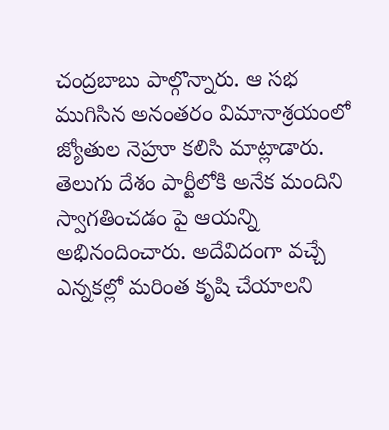చంద్రబాబు పాల్గొన్నారు. ఆ సభ ముగిసిన అనంతరం విమానాశ్రయంలో జ్యోతుల నెహ్రూ కలిసి మాట్లాడారు. తెలుగు దేశం పార్టీలోకి అనేక మందిని స్వాగతించడం పై ఆయన్ని అభినందించారు. అదేవిదంగా వచ్చే ఎన్నకల్లో మరింత కృషి చేయాలని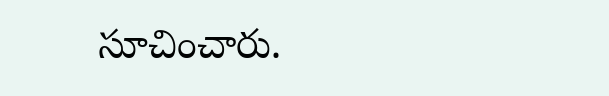సూచించారు.